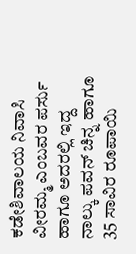ಕಡೇಶಿವಾಲಯ ನಿವಾಸಿ ವೀರಮ್ಮ ಎಂಬವರ ಪರ್ಸು ಹಾಗೂ ಅದರಲ್ಲಿ ಇದ್ದ ನಾಲ್ಕು ಪವನ್ ಚಿನ್ನ ಹಾಗೂ 35 ಸಾವಿರ ರೂಪಾಯಿ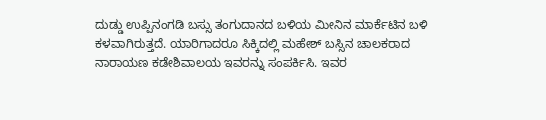ದುಡ್ಡು ಉಪ್ಪಿನಂಗಡಿ ಬಸ್ಸು ತಂಗುದಾನದ ಬಳಿಯ ಮೀನಿನ ಮಾರ್ಕೆಟಿನ ಬಳಿ ಕಳವಾಗಿರುತ್ತದೆ. ಯಾರಿಗಾದರೂ ಸಿಕ್ಕಿದಲ್ಲಿ ಮಹೇಶ್ ಬಸ್ಸಿನ ಚಾಲಕರಾದ ನಾರಾಯಣ ಕಡೇಶಿವಾಲಯ ಇವರನ್ನು ಸಂಪರ್ಕಿಸಿ. ಇವರ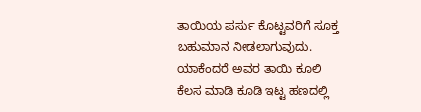ತಾಯಿಯ ಪರ್ಸು ಕೊಟ್ಟವರಿಗೆ ಸೂಕ್ತ ಬಹುಮಾನ ನೀಡಲಾಗುವುದು. ಯಾಕೆಂದರೆ ಅವರ ತಾಯಿ ಕೂಲಿ ಕೆಲಸ ಮಾಡಿ ಕೂಡಿ ಇಟ್ಟ ಹಣದಲ್ಲಿ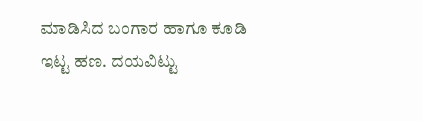ಮಾಡಿಸಿದ ಬಂಗಾರ ಹಾಗೂ ಕೂಡಿ ಇಟ್ಟ ಹಣ. ದಯವಿಟ್ಟು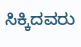ಸಿಕ್ಕಿದವರು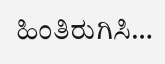ಹಿಂತಿರುಗಿಸಿ…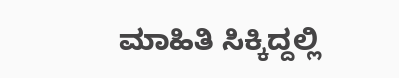ಮಾಹಿತಿ ಸಿಕ್ಕಿದ್ದಲ್ಲಿ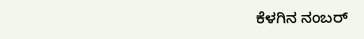ಕೆಳಗಿನ ನಂಬರ್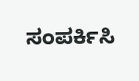ಸಂಪರ್ಕಿಸಿ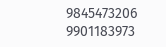9845473206 9901183973